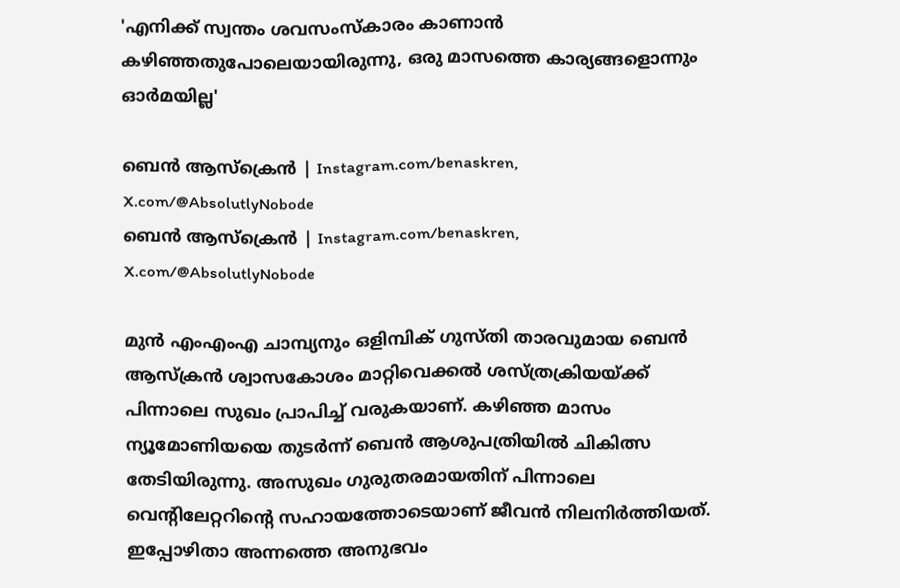'എനിക്ക് സ്വന്തം ശവസംസ്കാരം കാണാൻ കഴിഞ്ഞതുപോലെയായിരുന്നു, ഒരു മാസത്തെ കാര്യങ്ങളൊന്നും ഓർമയില്ല'

ബെൻ ആസ്ക്രെൻ | Instagram.com/benaskren, X.com/@AbsolutlyNobode
ബെൻ ആസ്ക്രെൻ | Instagram.com/benaskren, X.com/@AbsolutlyNobode

മുന്‍ എംഎംഎ ചാമ്പ്യനും ഒളിമ്പിക് ഗുസ്തി താരവുമായ ബെന്‍ ആസ്‌ക്രന്‍ ശ്വാസകോശം മാറ്റിവെക്കല്‍ ശസ്ത്രക്രിയയ്ക്ക് പിന്നാലെ സുഖം പ്രാപിച്ച് വരുകയാണ്. കഴിഞ്ഞ മാസം ന്യൂമോണിയയെ തുടര്‍ന്ന് ബെന്‍ ആശുപത്രിയില്‍ ചികിത്സ തേടിയിരുന്നു. അസുഖം ഗുരുതരമായതിന് പിന്നാലെ വെന്റിലേറ്ററിന്റെ സഹായത്തോടെയാണ് ജീവന്‍ നിലനിര്‍ത്തിയത്. ഇപ്പോഴിതാ അന്നത്തെ അനുഭവം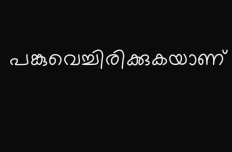പങ്കുവെച്ചിരിക്കുകയാണ്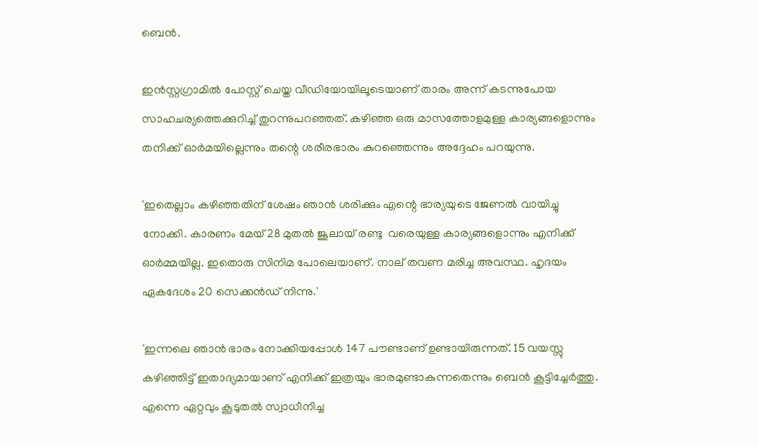ബെന്‍.

ഇന്‍സ്റ്റഗ്രാമില്‍ പോസ്റ്റ് ചെയ്ത വീഡിയോയിലൂടെയാണ് താരം അന്ന് കടന്നുപോയ സാഹചര്യത്തെക്കുറിച്ച് തുറന്നുപറഞ്ഞത്. കഴിഞ്ഞ ഒരു മാസത്തോളമുള്ള കാര്യങ്ങളൊന്നും തനിക്ക് ഓര്‍മയില്ലെന്നും തന്റെ ശരീരഭാരം കുറഞ്ഞെന്നും അദ്ദേഹം പറയുന്നു.

'ഇതെല്ലാം കഴിഞ്ഞതിന് ശേഷം ഞാൻ ശരിക്കും എന്റെ ഭാര്യയുടെ ജേണൽ വായിച്ചു നോക്കി. കാരണം മേയ് 28 മുതൽ ജൂലായ് രണ്ടു  വരെയുള്ള കാര്യങ്ങളൊന്നും എനിക്ക് ഓർമ്മയില്ല. ഇതൊരു സിനിമ പോലെയാണ്. നാല് തവണ മരിച്ച അവസ്ഥ. ഹൃദയം ഏകദേശം 20 സെക്കൻഡ് നിന്നു.'

'ഇന്നലെ ഞാൻ ഭാരം നോക്കിയപ്പോൾ 147 പൗണ്ടാണ് ഉണ്ടായിരുന്നത്. 15 വയസ്സു കഴിഞ്ഞിട്ട് ഇതാദ്യമായാണ് എനിക്ക് ഇത്രയും ഭാരമുണ്ടാകുന്നതെന്നും ബെൻ കൂട്ടിച്ചേർത്തു. എന്നെ ഏറ്റവും കൂടുതൽ സ്വാധീനിച്ച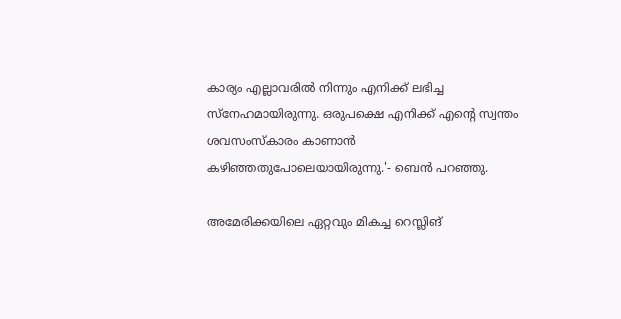കാര്യം എല്ലാവരിൽ നിന്നും എനിക്ക് ലഭിച്ച സ്നേഹമായിരുന്നു. ഒരുപക്ഷെ എനിക്ക് എന്റെ സ്വന്തം ശവസംസ്കാരം കാണാൻ കഴിഞ്ഞതുപോലെയായിരുന്നു.'- ബെൻ പറഞ്ഞു.

അമേരിക്കയിലെ ഏറ്റവും മികച്ച റെസ്ലിങ്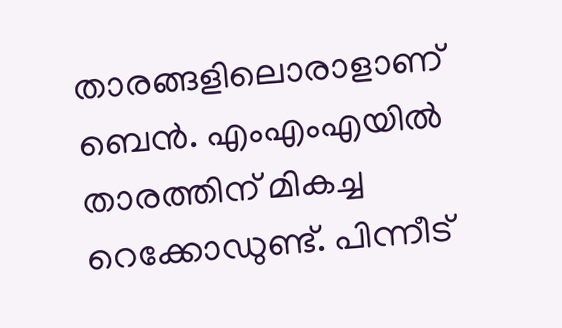താരങ്ങളിലൊരാളാണ് ബെന്‍. എംഎംഎയില്‍ താരത്തിന് മികച്ച റെക്കോഡുണ്ട്. പിന്നീട്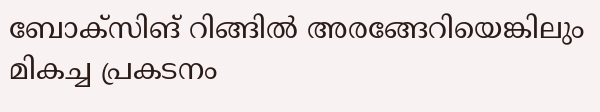ബോക്‌സിങ് റിങ്ങില്‍ അരങ്ങേറിയെങ്കിലും മികച്ച പ്രകടനം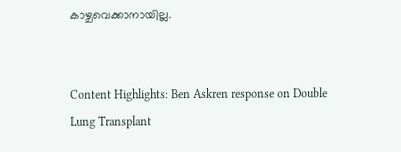കാഴ്ചവെക്കാനായില്ല.


Content Highlights: Ben Askren response on Double Lung Transplant